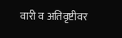वारी व अतिवृष्टीवर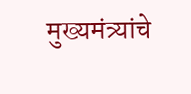मुख्यमंत्र्यांचे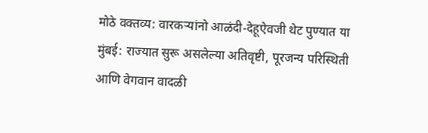मोठे वक्तव्य: वारकऱ्यांनो आळंदी-देहूऐवजी थेट पुण्यात या
मुंबई: राज्यात सुरू असलेल्या अतिवृष्टी, पूरजन्य परिस्थिती आणि वेगवान वादळी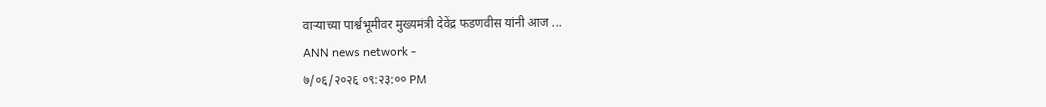वाऱ्याच्या पार्श्वभूमीवर मुख्यमंत्री देवेंद्र फडणवीस यांनी आज ...
ANN news network -
७/०६/२०२६ ०९:२३:०० PM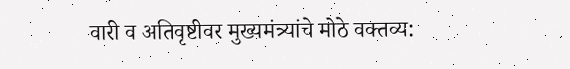वारी व अतिवृष्टीवर मुख्यमंत्र्यांचे मोठे वक्तव्य: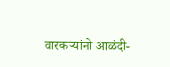वारकऱ्यांनो आळंदी-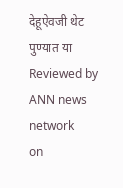देहूऐवजी थेट पुण्यात या
Reviewed by ANN news network
on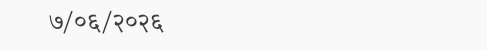७/०६/२०२६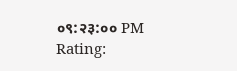०९:२३:०० PM
Rating: